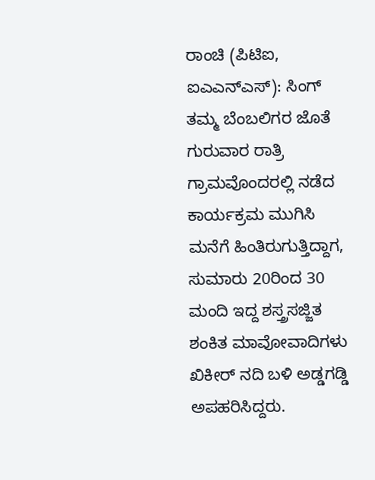ರಾಂಚಿ (ಪಿಟಿಐ, ಐಎಎನ್ಎಸ್): ಸಿಂಗ್ ತಮ್ಮ ಬೆಂಬಲಿಗರ ಜೊತೆ ಗುರುವಾರ ರಾತ್ರಿ ಗ್ರಾಮವೊಂದರಲ್ಲಿ ನಡೆದ ಕಾರ್ಯಕ್ರಮ ಮುಗಿಸಿ ಮನೆಗೆ ಹಿಂತಿರುಗುತ್ತಿದ್ದಾಗ, ಸುಮಾರು 20ರಿಂದ 30 ಮಂದಿ ಇದ್ದ ಶಸ್ತ್ರಸಜ್ಜಿತ ಶಂಕಿತ ಮಾವೋವಾದಿಗಳು ಖಿಕೀರ್ ನದಿ ಬಳಿ ಅಡ್ಡಗಡ್ಡಿ ಅಪಹರಿಸಿದ್ದರು.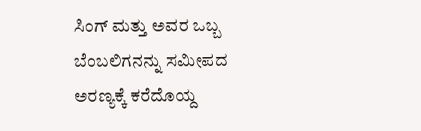ಸಿಂಗ್ ಮತ್ತು ಅವರ ಒಬ್ಬ ಬೆಂಬಲಿಗನನ್ನು ಸಮೀಪದ ಅರಣ್ಯಕ್ಕೆ ಕರೆದೊಯ್ದ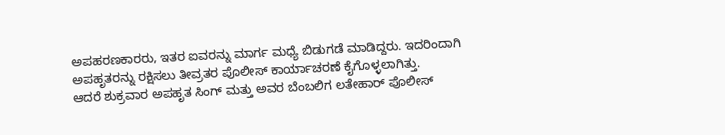ಅಪಹರಣಕಾರರು, ಇತರ ಐವರನ್ನು ಮಾರ್ಗ ಮಧ್ಯೆ ಬಿಡುಗಡೆ ಮಾಡಿದ್ದರು. ಇದರಿಂದಾಗಿ ಅಪಹೃತರನ್ನು ರಕ್ಷಿಸಲು ತೀವ್ರತರ ಪೊಲೀಸ್ ಕಾರ್ಯಾಚರಣೆ ಕೈಗೊಳ್ಳಲಾಗಿತ್ತು.
ಆದರೆ ಶುಕ್ರವಾರ ಅಪಹೃತ ಸಿಂಗ್ ಮತ್ತು ಅವರ ಬೆಂಬಲಿಗ ಲತೇಹಾರ್ ಪೊಲೀಸ್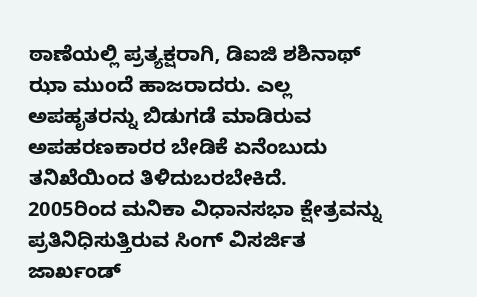ಠಾಣೆಯಲ್ಲಿ ಪ್ರತ್ಯಕ್ಷರಾಗಿ, ಡಿಐಜಿ ಶಶಿನಾಥ್ ಝಾ ಮುಂದೆ ಹಾಜರಾದರು. ಎಲ್ಲ ಅಪಹೃತರನ್ನು ಬಿಡುಗಡೆ ಮಾಡಿರುವ ಅಪಹರಣಕಾರರ ಬೇಡಿಕೆ ಏನೆಂಬುದು ತನಿಖೆಯಿಂದ ತಿಳಿದುಬರಬೇಕಿದೆ.
2005ರಿಂದ ಮನಿಕಾ ವಿಧಾನಸಭಾ ಕ್ಷೇತ್ರವನ್ನು ಪ್ರತಿನಿಧಿಸುತ್ತಿರುವ ಸಿಂಗ್ ವಿಸರ್ಜಿತ ಜಾರ್ಖಂಡ್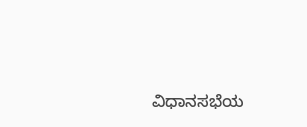ವಿಧಾನಸಭೆಯ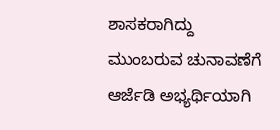ಶಾಸಕರಾಗಿದ್ದು ಮುಂಬರುವ ಚುನಾವಣೆಗೆ ಆರ್ಜೆಡಿ ಅಭ್ಯರ್ಥಿಯಾಗಿ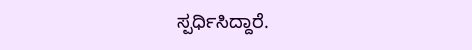ಸ್ಪರ್ಧಿಸಿದ್ದಾರೆ.